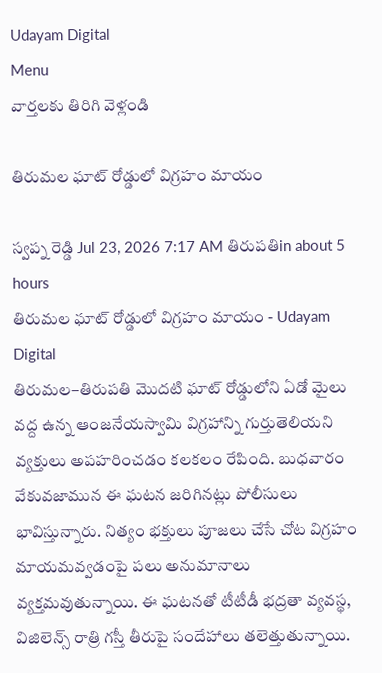Udayam Digital
Menu
వార్తలకు తిరిగి వెళ్లండి

తిరుమల ఘాట్ రోడ్డులో విగ్రహం మాయం

స్వప్న రెడ్డి Jul 23, 2026 7:17 AM తిరుపతిin about 5 hours
తిరుమల ఘాట్ రోడ్డులో విగ్రహం మాయం - Udayam Digital
తిరుమల–తిరుపతి మొదటి ఘాట్‌ రోడ్డులోని ఏడో మైలు వద్ద ఉన్న ఆంజనేయస్వామి విగ్రహాన్ని గుర్తుతెలియని వ్యక్తులు అపహరించడం కలకలం రేపింది. బుధవారం వేకువజామున ఈ ఘటన జరిగినట్లు పోలీసులు భావిస్తున్నారు. నిత్యం భక్తులు పూజలు చేసే చోట విగ్రహం మాయమవ్వడంపై పలు అనుమానాలు వ్యక్తమవుతున్నాయి. ఈ ఘటనతో టీటీడీ భద్రతా వ్యవస్థ, విజిలెన్స్ రాత్రి గస్తీ తీరుపై సందేహాలు తలెత్తుతున్నాయి.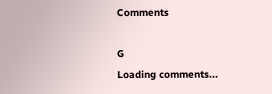Comments

G
Loading comments...